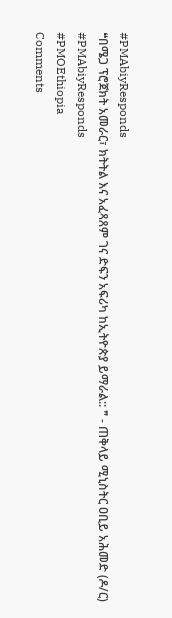#PMAbiyResponds
❝በሜጋ ፕሮጀክት አመራር፣ ክትትል እና አፈጻጸም ገና ድፍን አፍሪካ ከኢትዮጵያ ይማራል:: ❞ - ጠቅላይ ሚኒስትር ዐቢይ አሕመድ (ዶ/ር)
#PMAbiyResponds
#PMOEthiopia
Comments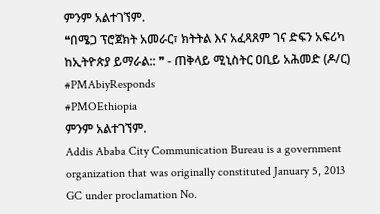ምንም አልተገኘም.
❝በሜጋ ፕሮጀክት አመራር፣ ክትትል እና አፈጻጸም ገና ድፍን አፍሪካ ከኢትዮጵያ ይማራል:: ❞ - ጠቅላይ ሚኒስትር ዐቢይ አሕመድ (ዶ/ር)
#PMAbiyResponds
#PMOEthiopia
ምንም አልተገኘም.
Addis Ababa City Communication Bureau is a government organization that was originally constituted January 5, 2013 GC under proclamation No.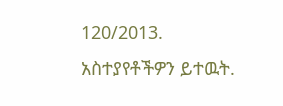120/2013.
አስተያየቶችዎን ይተዉት.